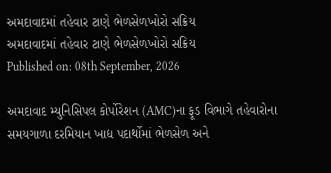અમદાવાદમાં તહેવાર ટાણે ભેળસેળખોરો સક્રિય
અમદાવાદમાં તહેવાર ટાણે ભેળસેળખોરો સક્રિય
Published on: 08th September, 2026

અમદાવાદ મ્યુનિસિપલ કોર્પોરેશન (AMC)ના ફૂડ વિભાગે તહેવારોના સમયગાળા દરમિયાન ખાદ્ય પદાર્થોમાં ભેળસેળ અને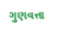ગુણવત્તા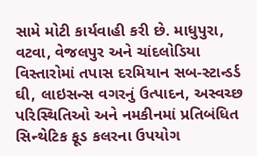સામે મોટી કાર્યવાહી કરી છે. માધુપુરા, વટવા, વેજલપુર અને ચાંદલોડિયા વિસ્તારોમાં તપાસ દરમિયાન સબ-સ્ટાન્ડર્ડ ઘી, લાઇસન્સ વગરનું ઉત્પાદન, અસ્વચ્છ પરિસ્થિતિઓ અને નમકીનમાં પ્રતિબંધિત સિન્થેટિક ફૂડ કલરના ઉપયોગ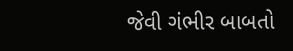જેવી ગંભીર બાબતો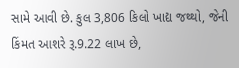સામે આવી છે. કુલ 3,806 કિલો ખાદ્ય જથ્થો, જેની કિંમત આશરે રૂ.9.22 લાખ છે,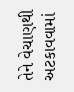તેને વેચાણથી અટકાવવામાં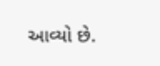આવ્યો છે.